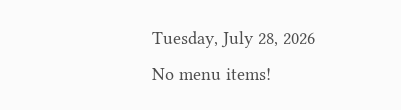Tuesday, July 28, 2026
No menu items!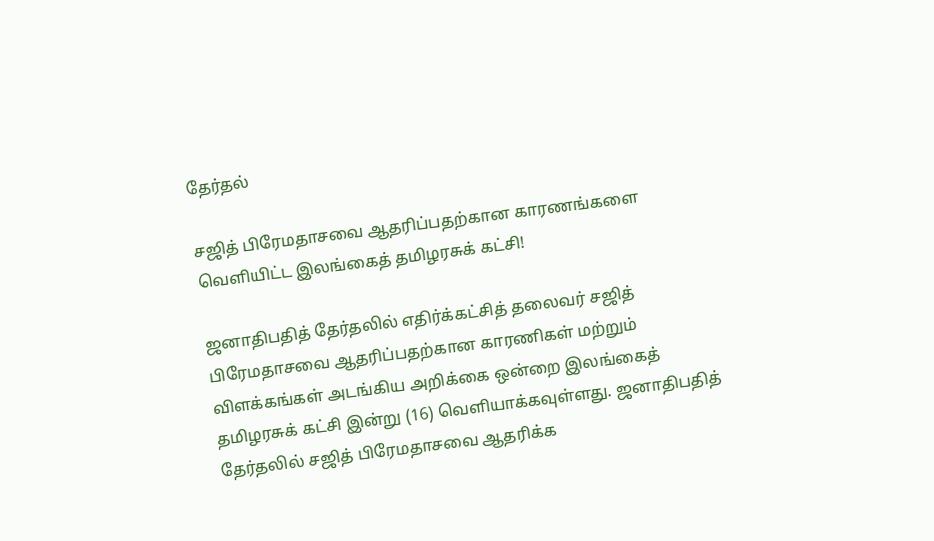தேர்தல்

சஜித் பிரேமதாசவை ஆதரிப்பதற்கான காரணங்களை  வெளியிட்ட இலங்கைத் தமிழரசுக் கட்சி!

ஜனாதிபதித் தேர்தலில் எதிர்க்கட்சித் தலைவர் சஜித் பிரேமதாசவை ஆதரிப்பதற்கான காரணிகள் மற்றும் விளக்கங்கள் அடங்கிய அறிக்கை ஒன்றை இலங்கைத் தமிழரசுக் கட்சி இன்று (16) வெளியாக்கவுள்ளது. ஜனாதிபதித் தேர்தலில் சஜித் பிரேமதாசவை ஆதரிக்க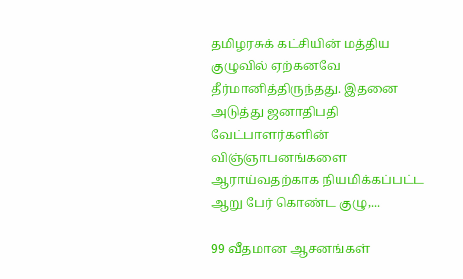தமிழரசுக் கட்சியின் மத்திய குழுவில் ஏற்கனவே தீர்மானித்திருந்தது. இதனை அடுத்து ஜனாதிபதி வேட்பாளர்களின் விஞ்ஞாபனங்களை ஆராய்வதற்காக நியமிக்கப்பட்ட ஆறு பேர் கொண்ட குழு,...

99 வீதமான ஆசனங்கள்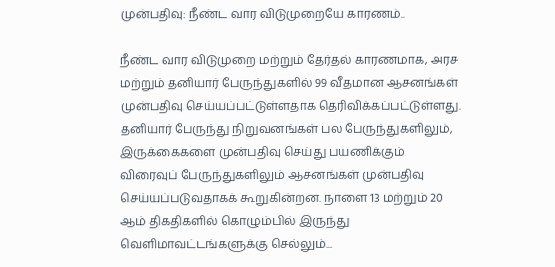முன்பதிவு: நீண்ட வார விடுமுறையே காரணம்..

நீண்ட வார விடுமுறை மற்றும் தேர்தல் காரணமாக, அரச மற்றும் தனியார் பேருந்துகளில் 99 வீதமான ஆசனங்கள் முன்பதிவு செய்யப்பட்டுள்ளதாக தெரிவிக்கப்பட்டுள்ளது. தனியார் பேருந்து நிறுவனங்கள் பல பேருந்துகளிலும், இருக்கைகளை முன்பதிவு செய்து பயணிக்கும் விரைவுப் பேருந்துகளிலும் ஆசனங்கள் முன்பதிவு செய்யப்படுவதாகக் கூறுகின்றன. நாளை 13 மற்றும் 20 ஆம் திகதிகளில் கொழும்பில் இருந்து வெளிமாவட்டங்களுக்கு செல்லும்...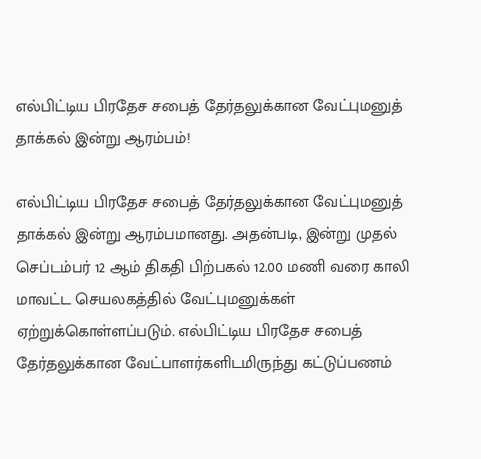எல்பிட்டிய பிரதேச சபைத் தேர்தலுக்கான வேட்புமனுத் தாக்கல் இன்று ஆரம்பம்!

எல்பிட்டிய பிரதேச சபைத் தேர்தலுக்கான வேட்புமனுத் தாக்கல் இன்று ஆரம்பமானது. அதன்படி, இன்று முதல் செப்டம்பர் 12 ஆம் திகதி பிற்பகல் 12.00 மணி வரை காலி மாவட்ட செயலகத்தில் வேட்புமனுக்கள் ஏற்றுக்கொள்ளப்படும். எல்பிட்டிய பிரதேச சபைத் தேர்தலுக்கான வேட்பாளர்களிடமிருந்து கட்டுப்பணம்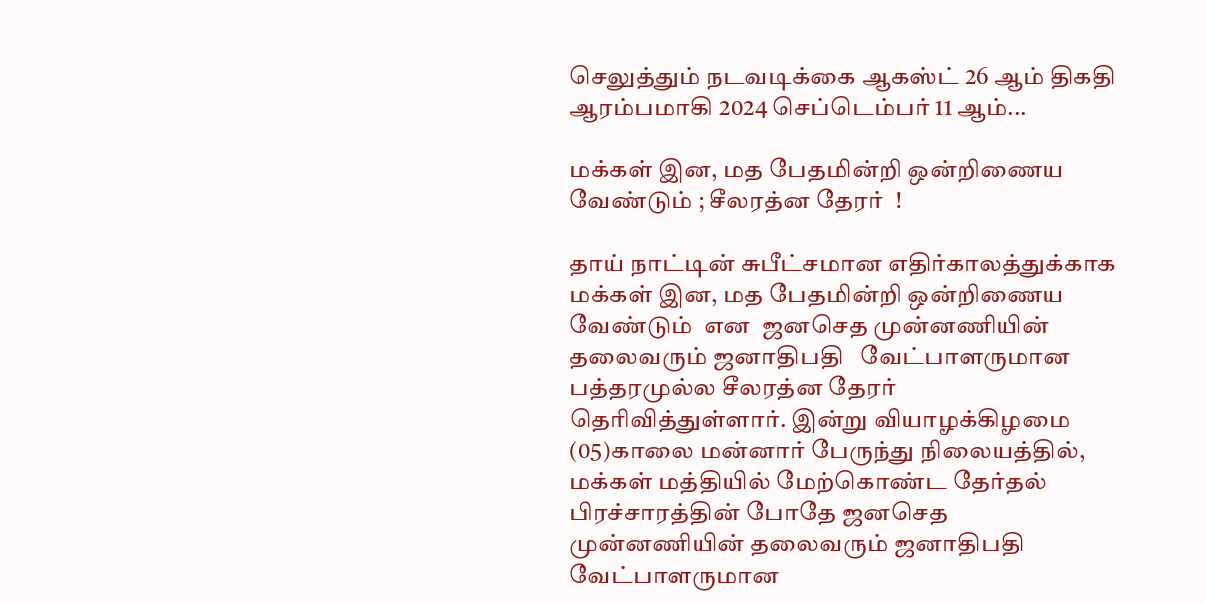செலுத்தும் நடவடிக்கை ஆகஸ்ட் 26 ஆம் திகதி ஆரம்பமாகி 2024 செப்டெம்பர் 11 ஆம்...

மக்கள் இன, மத பேதமின்றி ஒன்றிணைய வேண்டும் ; சீலரத்ன தேரர்  !

தாய் நாட்டின் சுபீட்சமான எதிர்காலத்துக்காக மக்கள் இன, மத பேதமின்றி ஒன்றிணைய வேண்டும்  என  ஜனசெத முன்னணியின் தலைவரும் ஜனாதிபதி   வேட்பாளருமான பத்தரமுல்ல சீலரத்ன தேரர்  தெரிவித்துள்ளார். இன்று வியாழக்கிழமை  (05)காலை மன்னார் பேருந்து நிலையத்தில், மக்கள் மத்தியில் மேற்கொண்ட தேர்தல் பிரச்சாரத்தின் போதே ஜனசெத முன்னணியின் தலைவரும் ஜனாதிபதி  வேட்பாளருமான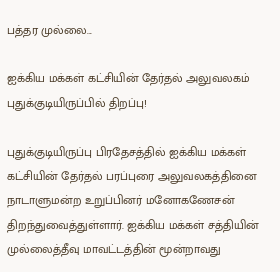பத்தர முல்லை...

ஐக்கிய மக்கள் கட்சியின் தேர்தல் அலுவலகம் புதுக்குடியிருப்பில் திறப்பு!

புதுக்குடியிருப்பு பிரதேசத்தில் ஐக்கிய மக்கள் கட்சியின் தேர்தல் பரப்புரை அலுவலகத்தினை நாடாளுமன்ற உறுப்பினர் மனோகணேசன் திறந்துவைத்துள்ளார். ஐக்கிய மக்கள் சத்தியின் முல்லைத்தீவு மாவட்டத்தின் மூன்றாவது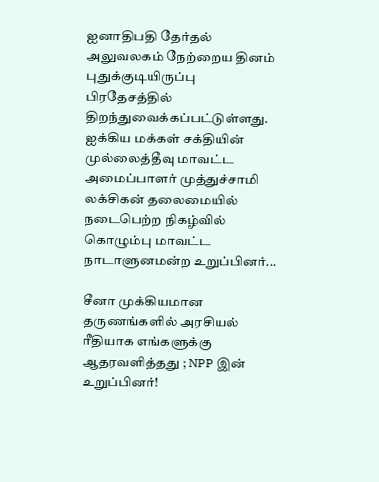ஐனாதிபதி தேர்தல் அலுவலகம் நேற்றைய தினம் புதுக்குடியிருப்பு பிரதேசத்தில் திறந்துவைக்கப்பட்டுள்ளது. ஐக்கிய மக்கள் சக்தியின் முல்லைத்தீவு மாவட்ட அமைப்பாளர் முத்துச்சாமி லக்சிகன் தலைமையில் நடைபெற்ற நிகழ்வில் கொழும்பு மாவட்ட நாடாளுனமன்ற உறுப்பினர்...

சீனா முக்கியமான தருணங்களில் அரசியல் ரீதியாக எங்களுக்கு ஆதரவளித்தது ; NPP இன் உறுப்பினர்!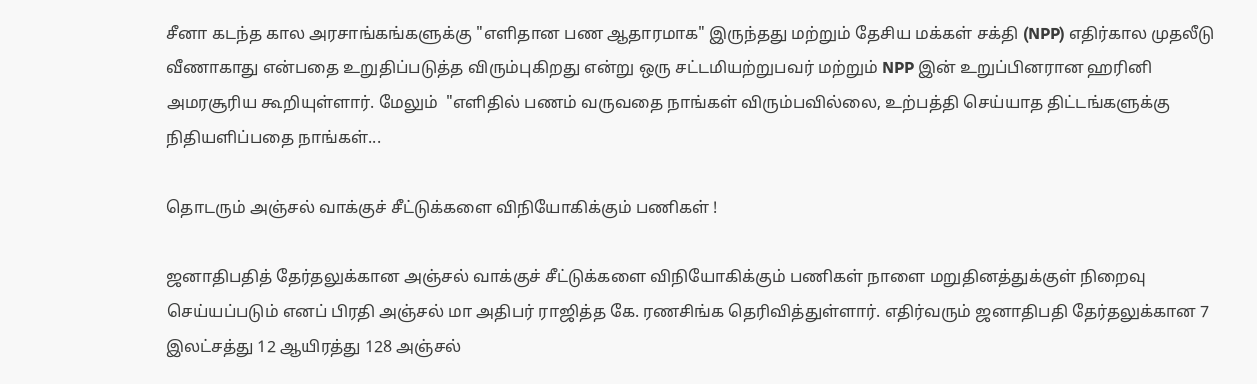சீனா கடந்த கால அரசாங்கங்களுக்கு "எளிதான பண ஆதாரமாக" இருந்தது மற்றும் தேசிய மக்கள் சக்தி (NPP) எதிர்கால முதலீடு வீணாகாது என்பதை உறுதிப்படுத்த விரும்புகிறது என்று ஒரு சட்டமியற்றுபவர் மற்றும் NPP இன் உறுப்பினரான ஹரினி அமரசூரிய கூறியுள்ளார். மேலும்  "எளிதில் பணம் வருவதை நாங்கள் விரும்பவில்லை, உற்பத்தி செய்யாத திட்டங்களுக்கு நிதியளிப்பதை நாங்கள்...

தொடரும் அஞ்சல் வாக்குச் சீட்டுக்களை விநியோகிக்கும் பணிகள் !

ஜனாதிபதித் தேர்தலுக்கான அஞ்சல் வாக்குச் சீட்டுக்களை விநியோகிக்கும் பணிகள் நாளை மறுதினத்துக்குள் நிறைவு செய்யப்படும் எனப் பிரதி அஞ்சல் மா அதிபர் ராஜித்த கே. ரணசிங்க தெரிவித்துள்ளார். எதிர்வரும் ஜனாதிபதி தேர்தலுக்கான 7 இலட்சத்து 12 ஆயிரத்து 128 அஞ்சல்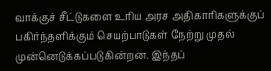வாக்குச் சீட்டுகளை உரிய அரச அதிகாரிகளுக்குப் பகிர்ந்தளிக்கும் செயற்பாடுகள் நேற்று முதல் முன்னெடுக்கப்படுகின்றன. இந்தப்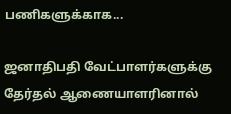பணிகளுக்காக...

ஜனாதிபதி வேட்பாளர்களுக்கு தேர்தல் ஆணையாளரினால்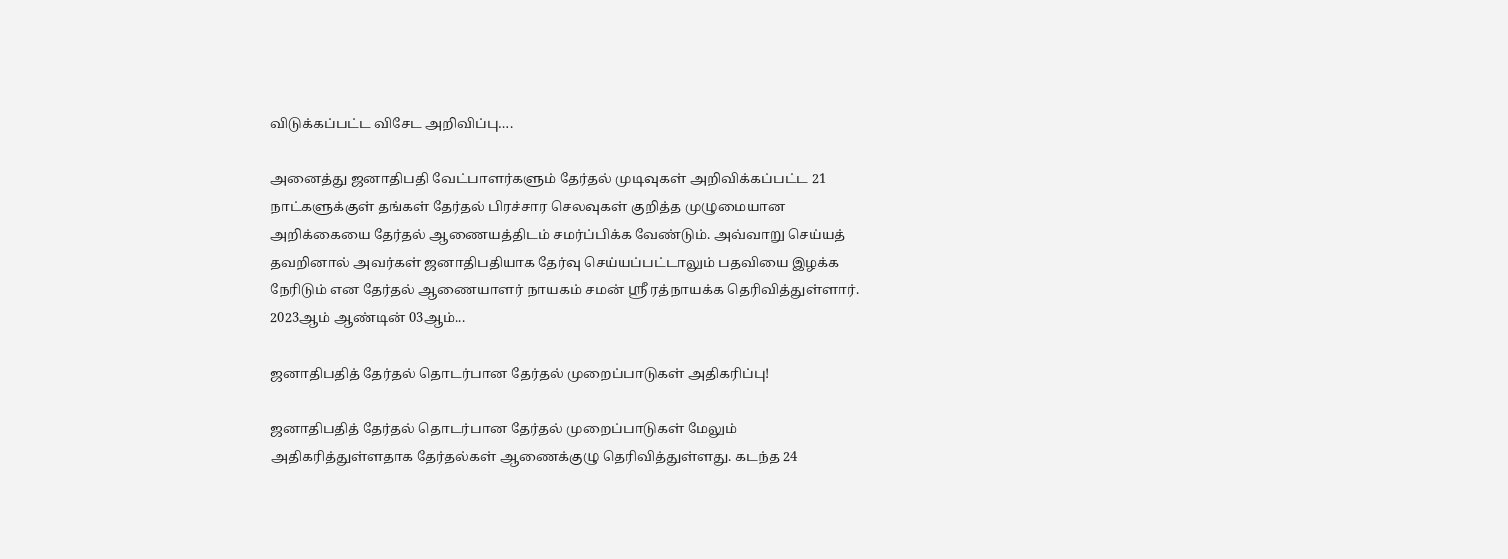விடுக்கப்பட்ட விசேட அறிவிப்பு….

அனைத்து ஜனாதிபதி வேட்பாளர்களும் தேர்தல் முடிவுகள் அறிவிக்கப்பட்ட 21 நாட்களுக்குள் தங்கள் தேர்தல் பிரச்சார செலவுகள் குறித்த முழுமையான அறிக்கையை தேர்தல் ஆணையத்திடம் சமர்ப்பிக்க வேண்டும். அவ்வாறு செய்யத் தவறினால் அவர்கள் ஜனாதிபதியாக தேர்வு செய்யப்பட்டாலும் பதவியை இழக்க நேரிடும் என தேர்தல் ஆணையாளர் நாயகம் சமன் ஸ்ரீ ரத்நாயக்க தெரிவித்துள்ளார். 2023ஆம் ஆண்டின் 03ஆம்...

ஜனாதிபதித் தேர்தல் தொடர்பான தேர்தல் முறைப்பாடுகள் அதிகரிப்பு!

ஜனாதிபதித் தேர்தல் தொடர்பான தேர்தல் முறைப்பாடுகள் மேலும் அதிகரித்துள்ளதாக தேர்தல்கள் ஆணைக்குழு தெரிவித்துள்ளது. கடந்த 24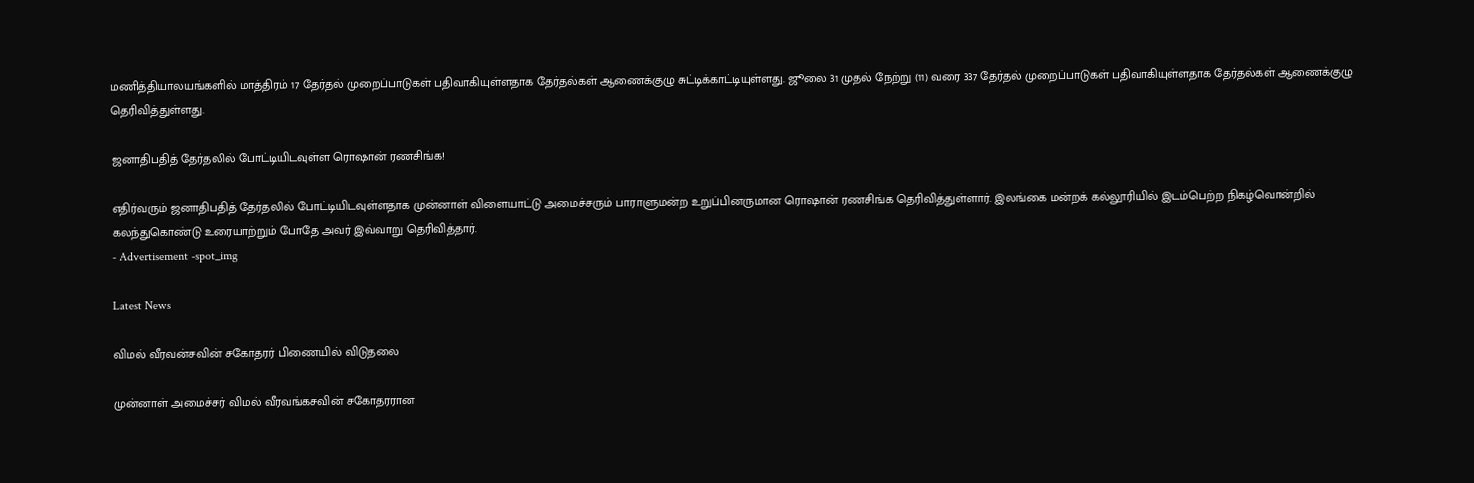மணித்தியாலயங்களில் மாத்திரம் 17 தேர்தல் முறைப்பாடுகள் பதிவாகியுள்ளதாக தேர்தல்கள் ஆணைக்குழு சுட்டிக்காட்டியுள்ளது. ஜூலை 31 முதல் நேற்று (11) வரை 337 தேர்தல் முறைப்பாடுகள் பதிவாகியுள்ளதாக தேர்தல்கள் ஆணைக்குழு  தெரிவித்துள்ளது.

ஜனாதிபதித் தேர்தலில் போட்டியிடவுள்ள ரொஷான் ரணசிங்க!

எதிர்வரும் ஜனாதிபதித் தேர்தலில் போட்டியிடவுள்ளதாக முன்னாள் விளையாட்டு அமைச்சரும் பாராளுமன்ற உறுப்பினருமான ரொஷான் ரணசிங்க தெரிவித்துள்ளார். இலங்கை மன்றக் கல்லூரியில் இடம்பெற்ற நிகழ்வொன்றில் கலந்துகொண்டு உரையாற்றும் போதே அவர் இவ்வாறு தெரிவித்தார்.
- Advertisement -spot_img

Latest News

விமல் வீரவன்சவின் சகோதரர் பிணையில் விடுதலை

முன்னாள் அமைச்சர் விமல் வீரவங்கசவின் சகோதரரான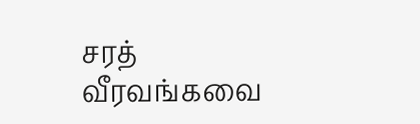சரத்  வீரவங்கவை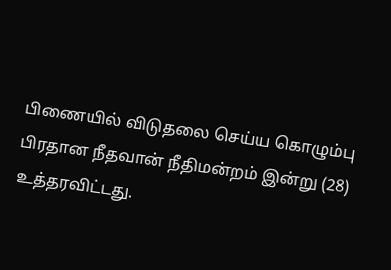பிணையில் விடுதலை செய்ய கொழும்பு பிரதான நீதவான் நீதிமன்றம் இன்று (28) உத்தரவிட்டது.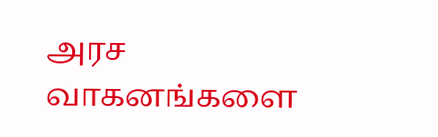அரச வாகனங்களை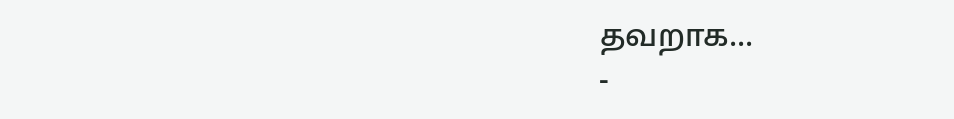தவறாக...
-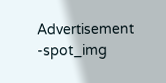Advertisement -spot_img